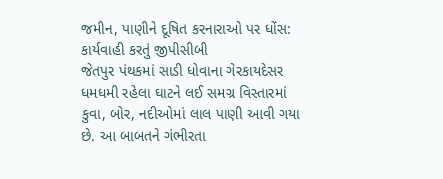જમીન, પાણીને દૂષિત કરનારાઓ પર ધોંસ: કાર્યવાહી કરતું જીપીસીબી
જેતપુર પંથકમાં સાડી ધોવાના ગેરકાયદેસર ધમધમી રહેલા ઘાટને લઈ સમગ્ર વિસ્તારમાં કુવા, બોર, નદીઓમાં લાલ પાણી આવી ગયા છે. આ બાબતને ગંભીરતા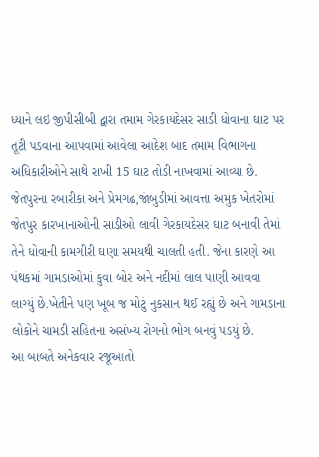ધ્યાને લઇ જીપીસીબી દ્વારા તમામ ગેરકાયદેસર સાડી ધોવાના ઘાટ પર તૂટી પડવાના આપવામાં આવેલા આદેશ બાદ તમામ વિભાગના અધિકારીઓને સાથે રાખી 15 ઘાટ તોડી નાખવામાં આવ્યા છે.
જેતપુરના રબારીકા અને પ્રેમગઢ,જાંબુડીમાં આવત્તા અમુક ખેતરોમાં જેતપુર કારખાનાઓની સાડીઓ લાવી ગેરકાયદેસર ઘાટ બનાવી તેમાં તેને ધોવાની કામગીરી ઘણા સમયથી ચાલતી હતી. જેના કારણે આ પંથકમાં ગામડાઓમાં કુવા બોર અને નદીમાં લાલ પાણી આવવા લાગ્યું છે.ખેતીને પણ ખૂબ જ મોટું નુકસાન થઈ રહ્યું છે અને ગામડાના લોકોને ચામડી સહિતના અસંખ્ય રોગનો ભોગ બનવું પડયું છે.
આ બાબતે અનેકવાર રજૂઆતો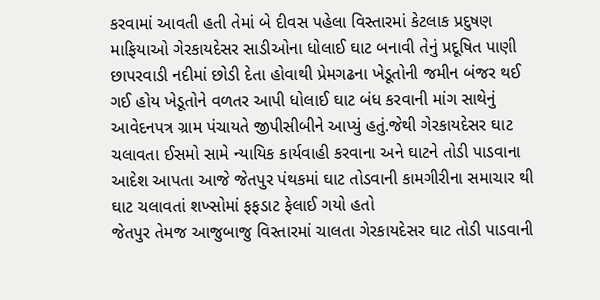કરવામાં આવતી હતી તેમાં બે દીવસ પહેલા વિસ્તારમાં કેટલાક પ્રદુષણ માફિયાઓ ગેરકાયદેસર સાડીઓના ધોલાઈ ઘાટ બનાવી તેનું પ્રદૂષિત પાણી છાપરવાડી નદીમાં છોડી દેતા હોવાથી પ્રેમગઢના ખેડૂતોની જમીન બંજર થઈ ગઈ હોય ખેડૂતોને વળતર આપી ધોલાઈ ઘાટ બંધ કરવાની માંગ સાથેનું આવેદનપત્ર ગ્રામ પંચાયતે જીપીસીબીને આપ્યું હતું.જેથી ગેરકાયદેસર ઘાટ ચલાવતા ઈસમો સામે ન્યાયિક કાર્યવાહી કરવાના અને ઘાટને તોડી પાડવાના આદેશ આપતા આજે જેતપુર પંથકમાં ઘાટ તોડવાની કામગીરીના સમાચાર થી ઘાટ ચલાવતાં શખ્સોમાં ફફડાટ ફેલાઈ ગયો હતો
જેતપુર તેમજ આજુબાજુ વિસ્તારમાં ચાલતા ગેરકાયદેસર ઘાટ તોડી પાડવાની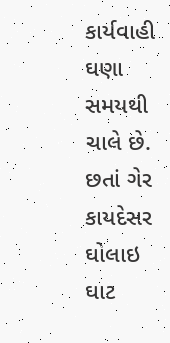કાર્યવાહી ઘણા સમયથી ચાલે છે. છતાં ગેર કાયદેસર ઘોલાઇ ઘાટ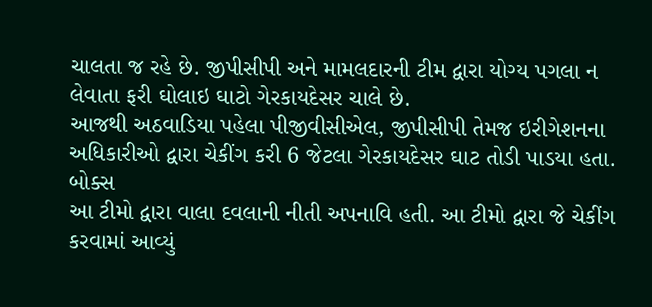ચાલતા જ રહે છે. જીપીસીપી અને મામલદારની ટીમ દ્વારા યોગ્ય પગલા ન લેવાતા ફરી ઘોલાઇ ઘાટો ગેરકાયદેસર ચાલે છે.
આજથી અઠવાડિયા પહેલા પીજીવીસીએલ, જીપીસીપી તેમજ ઇરીગેશનના અધિકારીઓ દ્વારા ચેકીંગ કરી 6 જેટલા ગેરકાયદેસર ઘાટ તોડી પાડયા હતા.
બોક્સ
આ ટીમો દ્વારા વાલા દવલાની નીતી અપનાવિ હતી. આ ટીમો દ્વારા જે ચેકીંગ કરવામાં આવ્યું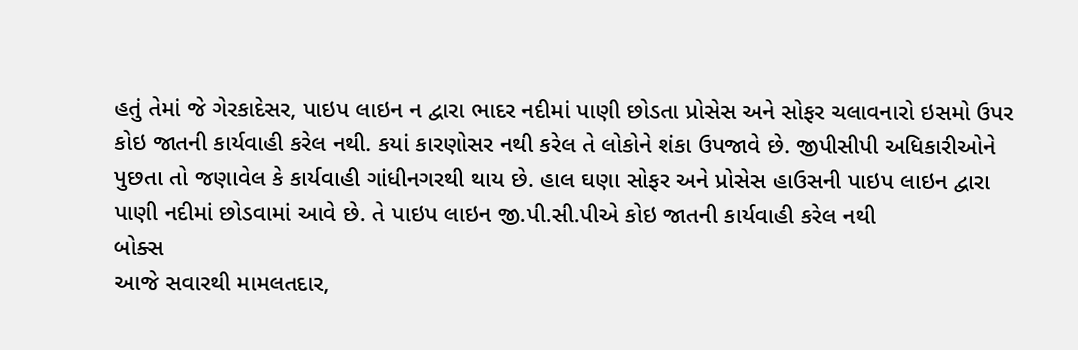હતું તેમાં જે ગેરકાદેસર, પાઇપ લાઇન ન દ્વારા ભાદર નદીમાં પાણી છોડતા પ્રોસેસ અને સોફર ચલાવનારો ઇસમો ઉપર કોઇ જાતની કાર્યવાહી કરેલ નથી. કયાં કારણોસર નથી કરેલ તે લોકોને શંકા ઉપજાવે છે. જીપીસીપી અધિકારીઓને પુછતા તો જણાવેલ કે કાર્યવાહી ગાંધીનગરથી થાય છે. હાલ ઘણા સોફર અને પ્રોસેસ હાઉસની પાઇપ લાઇન દ્વારા પાણી નદીમાં છોડવામાં આવે છે. તે પાઇપ લાઇન જી.પી.સી.પીએ કોઇ જાતની કાર્યવાહી કરેલ નથી
બોક્સ
આજે સવારથી મામલતદાર,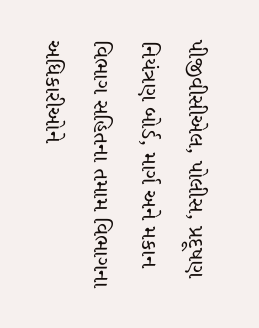પીજીવીસીએલ, પોલીસ, પ્રદૂષણ નિયંત્રણ બોર્ડ, માર્ગ અને મકાન વિભાગ સહિતના તમામ વિભાગના અધિકારીઓને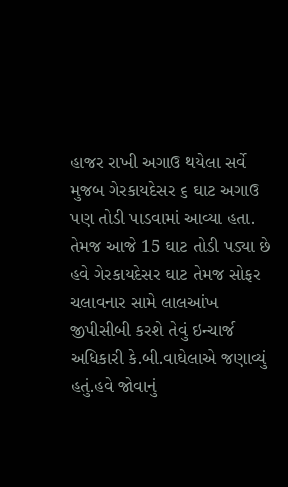હાજર રાખી અગાઉ થયેલા સર્વે મુજબ ગેરકાયદેસર ૬ ઘાટ અગાઉ પણ તોડી પાડવામાં આવ્યા હતા. તેમજ આજે 15 ઘાટ તોડી પડ્યા છે હવે ગેરકાયદેસર ઘાટ તેમજ સોફર ચલાવનાર સામે લાલઆંખ જીપીસીબી કરશે તેવું ઇન્ચાર્જ અધિકારી કે.બી.વાઘેલાએ જણાવ્યું હતું.હવે જોવાનું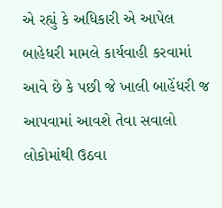એ રહ્યું કે અધિકારી એ આપેલ બાહેધરી મામલે કાર્યવાહી કરવામાં આવે છે કે પછી જે ખાલી બાહેંધરી જ આપવામાં આવશે તેવા સવાલો લોકોમાંથી ઉઠવા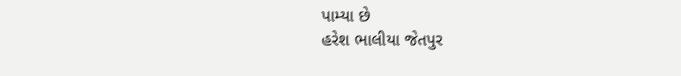પામ્યા છે
હરેશ ભાલીયા જેતપુર